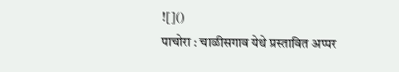![]()
पाचोरा : चाळीसगाव येथे प्रस्तावित अप्पर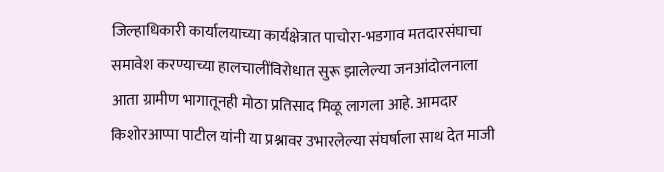जिल्हाधिकारी कार्यालयाच्या कार्यक्षेत्रात पाचोरा-भडगाव मतदारसंघाचा समावेश करण्याच्या हालचालींविरोधात सुरू झालेल्या जनआंदोलनाला आता ग्रामीण भागातूनही मोठा प्रतिसाद मिळू लागला आहे. आमदार किशोरआप्पा पाटील यांनी या प्रश्नावर उभारलेल्या संघर्षाला साथ देत माजी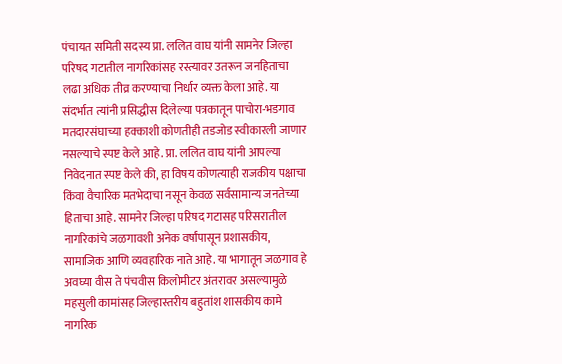पंचायत समिती सदस्य प्रा. ललित वाघ यांनी सामनेर जिल्हा परिषद गटातील नागरिकांसह रस्त्यावर उतरून जनहिताचा लढा अधिक तीव्र करण्याचा निर्धार व्यक्त केला आहे. या संदर्भात त्यांनी प्रसिद्धीस दिलेल्या पत्रकातून पाचोरा-भडगाव मतदारसंघाच्या हक्काशी कोणतीही तडजोड स्वीकारली जाणार नसल्याचे स्पष्ट केले आहे. प्रा. ललित वाघ यांनी आपल्या निवेदनात स्पष्ट केले की, हा विषय कोणत्याही राजकीय पक्षाचा किंवा वैचारिक मतभेदाचा नसून केवळ सर्वसामान्य जनतेच्या हिताचा आहे. सामनेर जिल्हा परिषद गटासह परिसरातील नागरिकांचे जळगावशी अनेक वर्षांपासून प्रशासकीय, सामाजिक आणि व्यवहारिक नाते आहे. या भागातून जळगाव हे अवघ्या वीस ते पंचवीस किलोमीटर अंतरावर असल्यामुळे महसुली कामांसह जिल्हास्तरीय बहुतांश शासकीय कामे नागरिक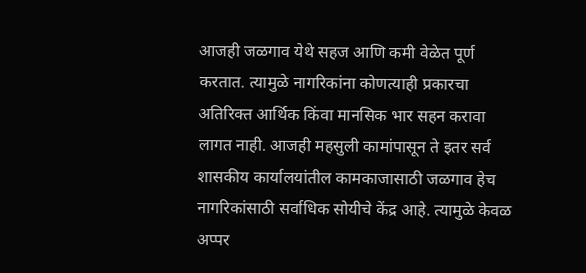आजही जळगाव येथे सहज आणि कमी वेळेत पूर्ण करतात. त्यामुळे नागरिकांना कोणत्याही प्रकारचा अतिरिक्त आर्थिक किंवा मानसिक भार सहन करावा लागत नाही. आजही महसुली कामांपासून ते इतर सर्व शासकीय कार्यालयांतील कामकाजासाठी जळगाव हेच नागरिकांसाठी सर्वाधिक सोयीचे केंद्र आहे. त्यामुळे केवळ अप्पर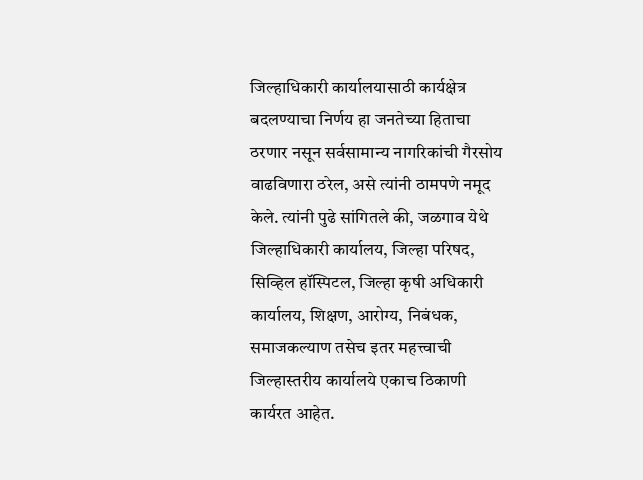जिल्हाधिकारी कार्यालयासाठी कार्यक्षेत्र बदलण्याचा निर्णय हा जनतेच्या हिताचा ठरणार नसून सर्वसामान्य नागरिकांची गैरसोय वाढविणारा ठरेल, असे त्यांनी ठामपणे नमूद केले. त्यांनी पुढे सांगितले की, जळगाव येथे जिल्हाधिकारी कार्यालय, जिल्हा परिषद, सिव्हिल हॉस्पिटल, जिल्हा कृषी अधिकारी कार्यालय, शिक्षण, आरोग्य, निबंधक, समाजकल्याण तसेच इतर महत्त्वाची जिल्हास्तरीय कार्यालये एकाच ठिकाणी कार्यरत आहेत.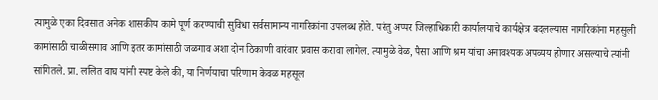त्यामुळे एका दिवसात अनेक शासकीय कामे पूर्ण करण्याची सुविधा सर्वसामान्य नागरिकांना उपलब्ध होते. परंतु अप्पर जिल्हाधिकारी कार्यालयाचे कार्यक्षेत्र बदलल्यास नागरिकांना महसुली कामांसाठी चाळीसगाव आणि इतर कामांसाठी जळगाव अशा दोन ठिकाणी वारंवार प्रवास करावा लागेल. त्यामुळे वेळ, पैसा आणि श्रम यांचा अनावश्यक अपव्यय होणार असल्याचे त्यांनी सांगितले. प्रा. ललित वाघ यांनी स्पष्ट केले की, या निर्णयाचा परिणाम केवळ महसूल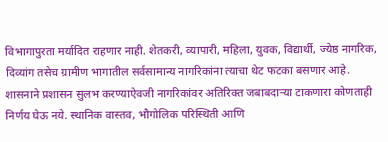विभागापुरता मर्यादित राहणार नाही. शेतकरी, व्यापारी, महिला, युवक, विद्यार्थी, ज्येष्ठ नागरिक, दिव्यांग तसेच ग्रामीण भागातील सर्वसामान्य नागरिकांना त्याचा थेट फटका बसणार आहे. शासनाने प्रशासन सुलभ करण्याऐवजी नागरिकांवर अतिरिक्त जबाबदाऱ्या टाकणारा कोणताही निर्णय घेऊ नये. स्थानिक वास्तव, भौगोलिक परिस्थिती आणि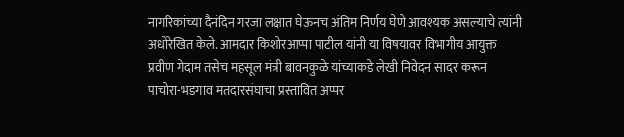नागरिकांच्या दैनंदिन गरजा लक्षात घेऊनच अंतिम निर्णय घेणे आवश्यक असल्याचे त्यांनी अधोरेखित केले. आमदार किशोरआप्पा पाटील यांनी या विषयावर विभागीय आयुक्त प्रवीण गेदाम तसेच महसूल मंत्री बावनकुळे यांच्याकडे लेखी निवेदन सादर करून पाचोरा-भडगाव मतदारसंघाचा प्रस्तावित अप्पर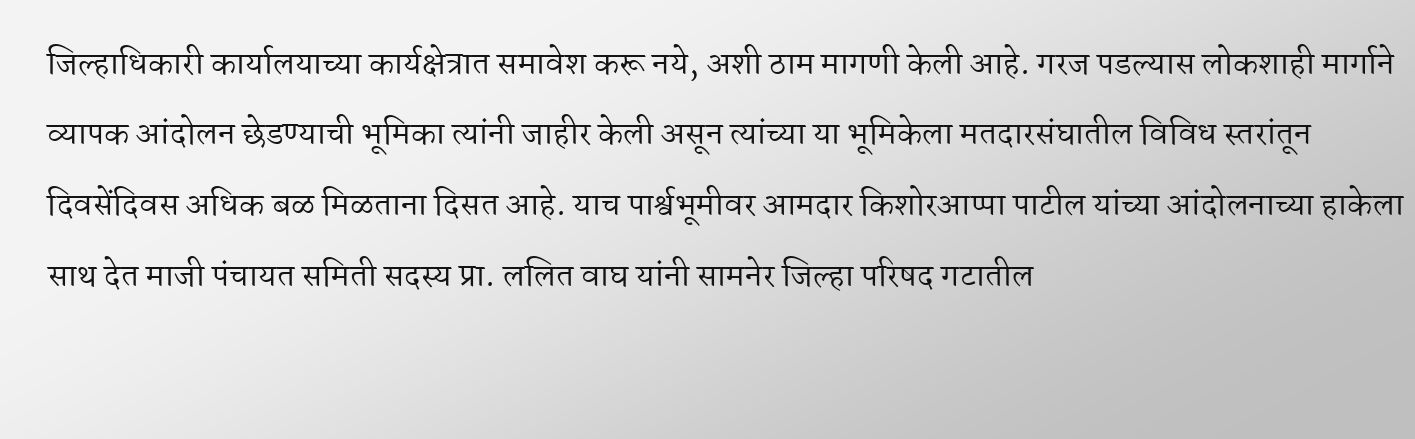जिल्हाधिकारी कार्यालयाच्या कार्यक्षेत्रात समावेश करू नये, अशी ठाम मागणी केली आहे. गरज पडल्यास लोकशाही मार्गाने व्यापक आंदोलन छेडण्याची भूमिका त्यांनी जाहीर केली असून त्यांच्या या भूमिकेला मतदारसंघातील विविध स्तरांतून दिवसेंदिवस अधिक बळ मिळताना दिसत आहे. याच पार्श्वभूमीवर आमदार किशोरआप्पा पाटील यांच्या आंदोलनाच्या हाकेला साथ देत माजी पंचायत समिती सदस्य प्रा. ललित वाघ यांनी सामनेर जिल्हा परिषद गटातील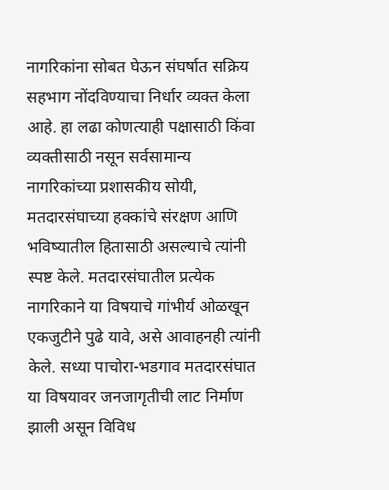नागरिकांना सोबत घेऊन संघर्षात सक्रिय सहभाग नोंदविण्याचा निर्धार व्यक्त केला आहे. हा लढा कोणत्याही पक्षासाठी किंवा व्यक्तीसाठी नसून सर्वसामान्य नागरिकांच्या प्रशासकीय सोयी, मतदारसंघाच्या हक्कांचे संरक्षण आणि भविष्यातील हितासाठी असल्याचे त्यांनी स्पष्ट केले. मतदारसंघातील प्रत्येक नागरिकाने या विषयाचे गांभीर्य ओळखून एकजुटीने पुढे यावे, असे आवाहनही त्यांनी केले. सध्या पाचोरा-भडगाव मतदारसंघात या विषयावर जनजागृतीची लाट निर्माण झाली असून विविध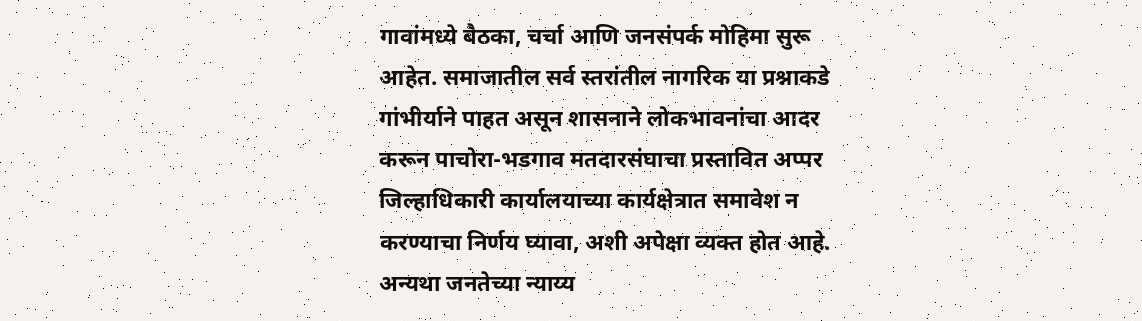गावांमध्ये बैठका, चर्चा आणि जनसंपर्क मोहिमा सुरू आहेत. समाजातील सर्व स्तरांतील नागरिक या प्रश्नाकडे गांभीर्याने पाहत असून शासनाने लोकभावनांचा आदर करून पाचोरा-भडगाव मतदारसंघाचा प्रस्तावित अप्पर जिल्हाधिकारी कार्यालयाच्या कार्यक्षेत्रात समावेश न करण्याचा निर्णय घ्यावा, अशी अपेक्षा व्यक्त होत आहे. अन्यथा जनतेच्या न्याय्य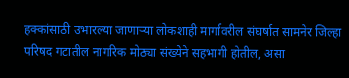हक्कांसाठी उभारल्या जाणाऱ्या लोकशाही मार्गावरील संघर्षात सामनेर जिल्हा परिषद गटातील नागरिक मोठ्या संख्येने सहभागी होतील, असा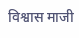विश्वास माजी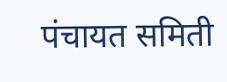पंचायत समिती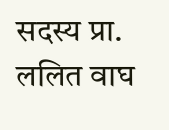सदस्य प्रा. ललित वाघ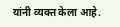यांनी व्यक्त केला आहे.